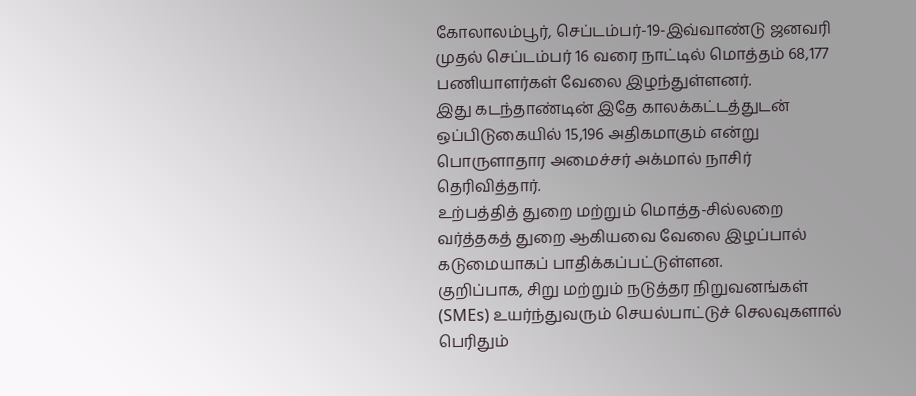கோலாலம்பூர், செப்டம்பர்-19-இவ்வாண்டு ஜனவரி முதல் செப்டம்பர் 16 வரை நாட்டில் மொத்தம் 68,177 பணியாளர்கள் வேலை இழந்துள்ளனர்.
இது கடந்தாண்டின் இதே காலக்கட்டத்துடன் ஒப்பிடுகையில் 15,196 அதிகமாகும் என்று பொருளாதார அமைச்சர் அக்மால் நாசிர் தெரிவித்தார்.
உற்பத்தித் துறை மற்றும் மொத்த-சில்லறை வர்த்தகத் துறை ஆகியவை வேலை இழப்பால் கடுமையாகப் பாதிக்கப்பட்டுள்ளன.
குறிப்பாக, சிறு மற்றும் நடுத்தர நிறுவனங்கள் (SMEs) உயர்ந்துவரும் செயல்பாட்டுச் செலவுகளால் பெரிதும்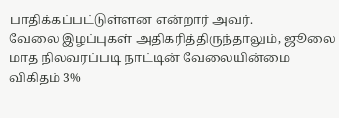பாதிக்கப்பட்டுள்ளன என்றார் அவர்.
வேலை இழப்புகள் அதிகரித்திருந்தாலும், ஜூலை மாத நிலவரப்படி நாட்டின் வேலையின்மை விகிதம் 3%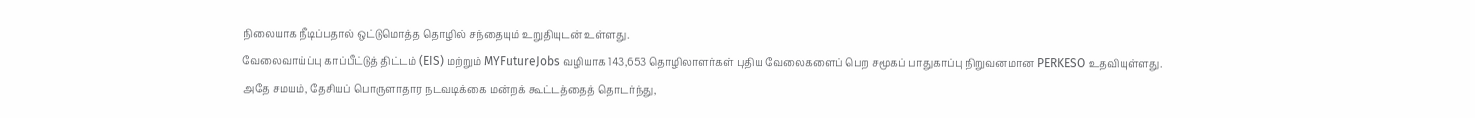நிலையாக நீடிப்பதால் ஒட்டுமொத்த தொழில் சந்தையும் உறுதியுடன் உள்ளது.
வேலைவாய்ப்பு காப்பீட்டுத் திட்டம் (EIS) மற்றும் MYFutureJobs வழியாக 143,653 தொழிலாளர்கள் புதிய வேலைகளைப் பெற சமூகப் பாதுகாப்பு நிறுவனமான PERKESO உதவியுள்ளது.
அதே சமயம், தேசியப் பொருளாதார நடவடிக்கை மன்றக் கூட்டத்தைத் தொடர்ந்து,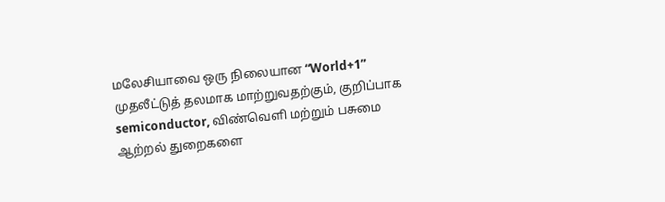மலேசியாவை ஒரு நிலையான “World+1” முதலீட்டுத் தலமாக மாற்றுவதற்கும், குறிப்பாக semiconductor, விண்வெளி மற்றும் பசுமை ஆற்றல் துறைகளை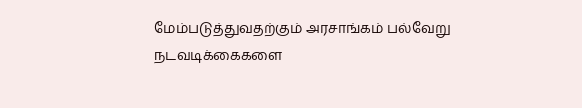மேம்படுத்துவதற்கும் அரசாங்கம் பல்வேறு நடவடிக்கைகளை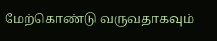மேற்கொண்டு வருவதாகவும்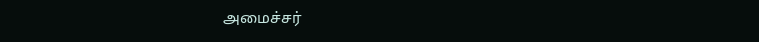அமைச்சர்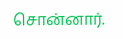சொன்னார்.